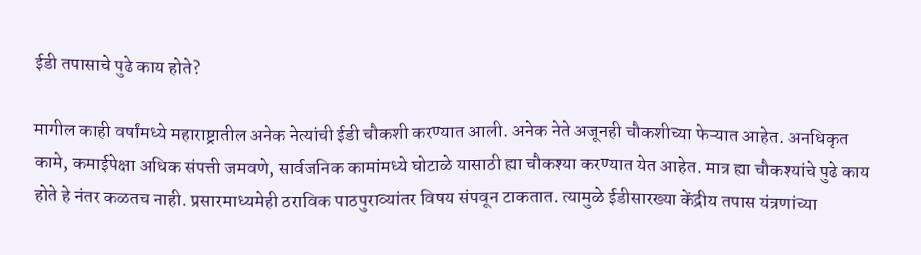ईडी तपासाचे पुढे काय होते?

मागील काही वर्षांमध्ये महाराष्ट्रातील अनेक नेत्यांची ईडी चौकशी करण्यात आली. अनेक नेते अजूनही चौकशीच्या फेऱ्यात आहेत. अनधिकृत कामे, कमाईपेक्षा अधिक संपत्ती जमवणे, सार्वजनिक कामांमध्ये घोटाळे यासाठी ह्या चौकश्या करण्यात येत आहेत. मात्र ह्या चौकश्यांचे पुढे काय होते हे नंतर कळतच नाही. प्रसारमाध्यमेही ठराविक पाठपुराव्यांतर विषय संपवून टाकतात. त्यामुळे ईडीसारख्या केंद्रीय तपास यंत्रणांच्या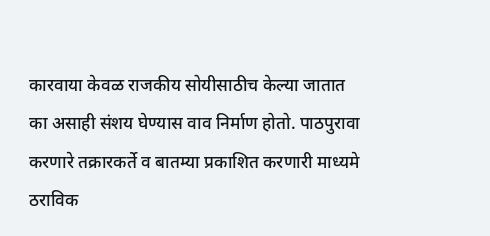कारवाया केवळ राजकीय सोयीसाठीच केल्या जातात का असाही संशय घेण्यास वाव निर्माण होतो. पाठपुरावा करणारे तक्रारकर्ते व बातम्या प्रकाशित करणारी माध्यमे ठराविक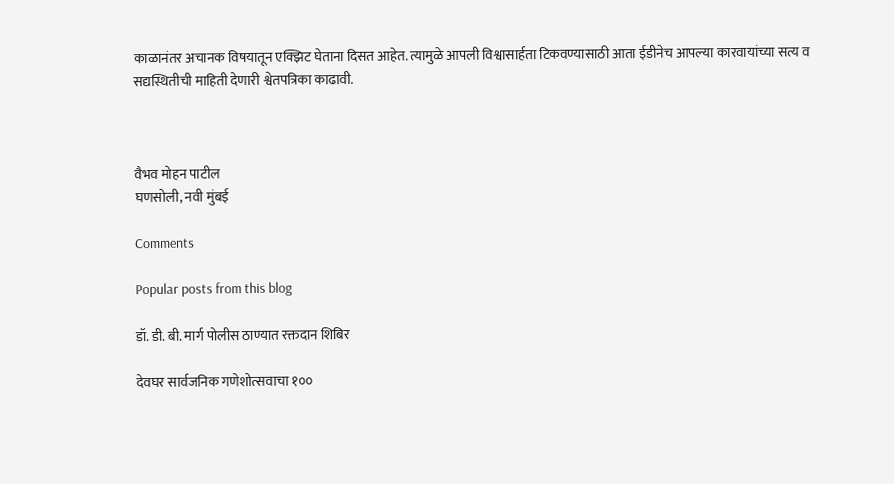काळानंतर अचानक विषयातून एक्झिट घेताना दिसत आहेत. त्यामुळे आपली विश्वासार्हता टिकवण्यासाठी आता ईडीनेच आपल्या कारवायांच्या सत्य व सद्यस्थितीची माहिती देणारी श्वेतपत्रिका काढावी.



वैभव मोहन पाटील
घणसोली, नवी मुंबई

Comments

Popular posts from this blog

डॉ. डी. बी. मार्ग पोलीस ठाण्यात रक्तदान शिबिर

देवघर सार्वजनिक गणेशोत्सवाचा १००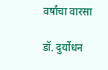वर्षांचा वारसा

डॉ. दुर्योधन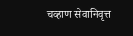चव्हाण सेवानिवृत्त